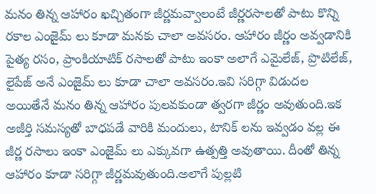మనం తిన్న ఆహారం ఖచ్చితంగా జీర్ణమవ్వాలంటే జీర్ణరసాలతో పాటు కొన్ని రకాల ఎంజైమ్ లు కూడా మనకు చాలా అవసరం. ఆహారం జీర్ణం అవ్వడానికి పైత్య రసం, ప్రాంకియాటిక్ రసాలతో పాటు ఇంకా అలాగే ఎమైలేజ్, ప్రొటిలేజ్, లైపేజ్ అనే ఎంజైమ్ లు కూడా చాలా అవసరం.ఇవి సరిగ్గా విడుదల అయితేనే మనం తిన్న ఆహారం పులవకుండా త్వరగా జీర్ణం అవుతుంది.ఇక అజీర్తి సమస్యతో బాధపడే వారికి మందులు, టానిక్ లను ఇవ్వడం వల్ల ఈ జీర్ణ రసాలు ఇంకా ఎంజైమ్ లు ఎక్కువగా ఉత్పత్తి అవుతాయి. దీంతో తిన్న ఆహారం కూడా సరిగ్గా జీర్ణమవుతుంది.అలాగే పుల్లటి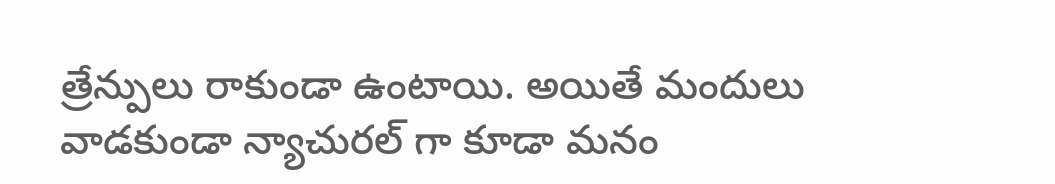త్రేన్పులు రాకుండా ఉంటాయి. అయితే మందులు వాడకుండా న్యాచురల్ గా కూడా మనం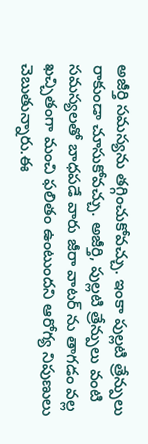అజీర్తి సమస్యను తగ్గించుకోవచ్చు. ఇంకా పుల్లటి త్రేన్పులు రాకుండా చూసుకోవచ్చు. అజీర్తి, పుల్లటి త్రేన్పులు వంటి సమస్యలతో బాధపడే వారు జీరా వాటర్ ను తాగడం వల్ల ఖచ్చితంగా మంచి ఫలితం ఉంటుందని ఆరోగ్య నిపుణులు చెబుతున్నారు.ఈ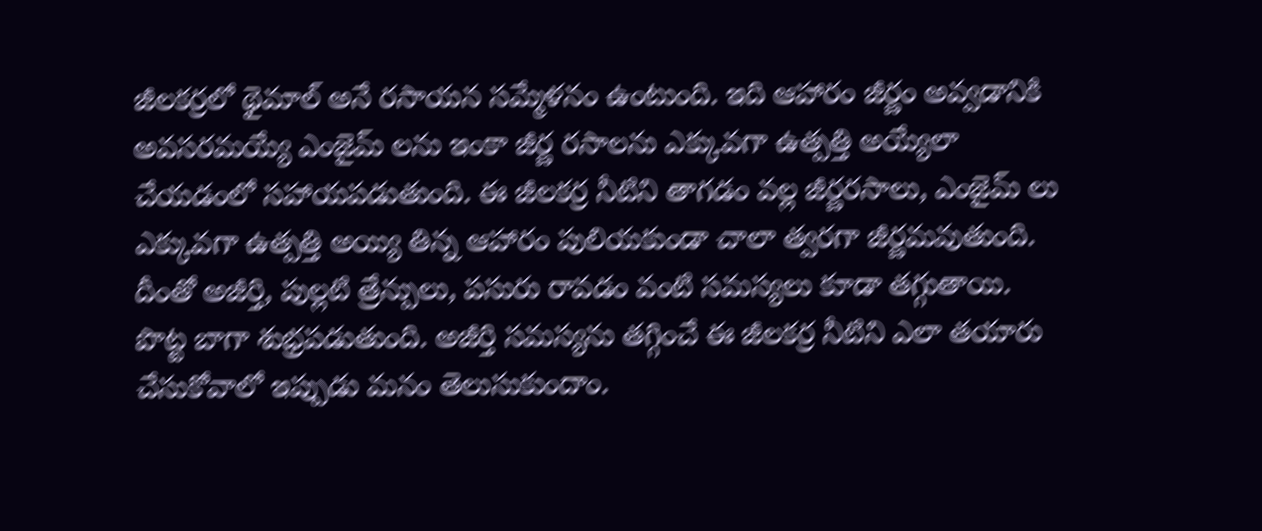జీలకర్రలో థైమాల్ అనే రసాయన సమ్మేళనం ఉంటుంది. ఇది ఆహారం జీర్ణం అవ్వడానికి అవసరమయ్యే ఎంజైమ్ లను ఇంకా జీర్ణ రసాలను ఎక్కువగా ఉత్పత్తి అయ్యేలా చేయడంలో సహాయపడుతుంది. ఈ జీలకర్ర నీటిని తాగడం వల్ల జీర్ణరసాలు, ఎంజైమ్ లు ఎక్కువగా ఉత్పత్తి అయ్యి తిన్న ఆహారం పులియకుండా చాలా త్వరగా జీర్ణమవుతుంది.
దీంతో అజీర్తి, పుల్లటి త్రేన్పులు, పసురు రావడం వంటి సమస్యలు కూడా తగ్గుతాయి. పొట్ట బాగా శుభ్రపడుతుంది. అజీర్తి సమస్యను తగ్గించే ఈ జీలకర్ర నీటిని ఎలా తయారు చేసుకోవాలో ఇప్పుడు మనం తెలుసుకుందాం.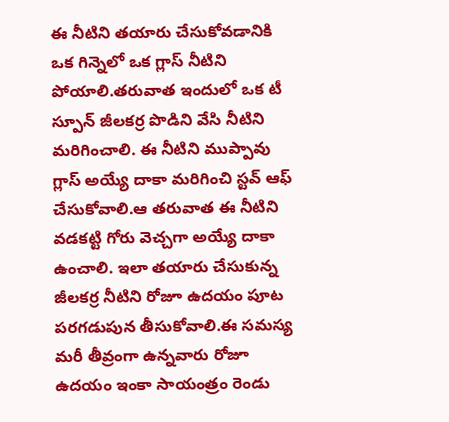ఈ నీటిని తయారు చేసుకోవడానికి ఒక గిన్నెలో ఒక గ్లాస్ నీటిని పోయాలి.తరువాత ఇందులో ఒక టీ స్పూన్ జీలకర్ర పొడిని వేసి నీటిని మరిగించాలి. ఈ నీటిని ముప్పావు గ్లాస్ అయ్యే దాకా మరిగించి స్టవ్ ఆఫ్ చేసుకోవాలి.ఆ తరువాత ఈ నీటిని వడకట్టి గోరు వెచ్చగా అయ్యే దాకా ఉంచాలి. ఇలా తయారు చేసుకున్న జీలకర్ర నీటిని రోజూ ఉదయం పూట పరగడుపున తీసుకోవాలి.ఈ సమస్య మరీ తీవ్రంగా ఉన్నవారు రోజూ ఉదయం ఇంకా సాయంత్రం రెండు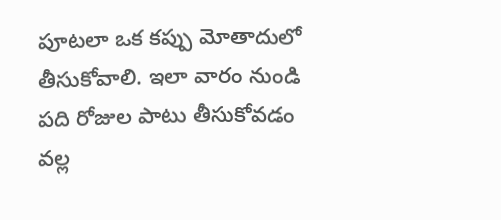పూటలా ఒక కప్పు మోతాదులో తీసుకోవాలి. ఇలా వారం నుండి పది రోజుల పాటు తీసుకోవడం వల్ల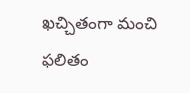ఖచ్చితంగా మంచి ఫలితం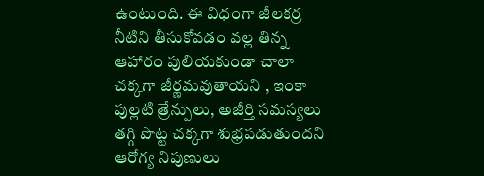ఉంటుంది. ఈ విధంగా జీలకర్ర నీటిని తీసుకోవడం వల్ల తిన్న ఆహారం పులియకుండా చాలా చక్కగా జీర్ణమవుతాయని , ఇంకా పుల్లటి త్రేన్పులు, అజీర్తి సమస్యలు తగ్గి పొట్ట చక్కగా శుభ్రపడుతుందని ఆరోగ్య నిపుణులు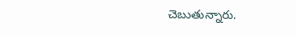చెబుతున్నారు.